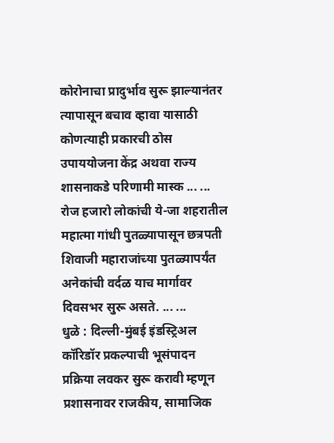कोरोनाचा प्रादुर्भाव सुरू झाल्यानंतर त्यापासून बचाव व्हावा यासाठी कोणत्याही प्रकारची ठोस उपाययोजना केंद्र अथवा राज्य शासनाकडे परिणामी मास्क ... ...
रोज हजारो लोकांची ये-जा शहरातील महात्मा गांधी पुतळ्यापासून छत्रपती शिवाजी महाराजांच्या पुतळ्यापर्यंत अनेकांची वर्दळ याच मार्गावर दिवसभर सुरू असते. ... ...
धुळे : दिल्ली-मुंबई इंडस्ट्रिअल कॉरिडॉर प्रकल्पाची भूसंपादन प्रक्रिया लवकर सुरू करावी म्हणून प्रशासनावर राजकीय, सामाजिक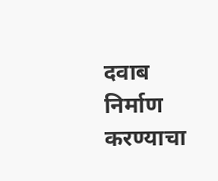दवाब निर्माण करण्याचा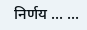निर्णय ... ...